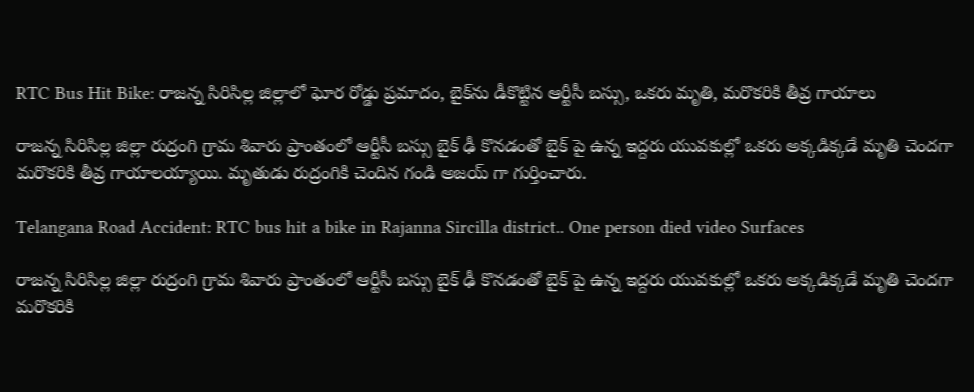RTC Bus Hit Bike: రాజన్న సిరిసిల్ల జిల్లాలో ఘోర రోడ్డు ప్రమాదం, బైక్‌ను డీకొట్టిన ఆర్టీసీ బస్సు, ఒకరు మృతి, మరొకరికి తీవ్ర గాయాలు

రాజన్న సిరిసిల్ల జిల్లా రుద్రంగి గ్రామ శివారు ప్రాంతంలో ఆర్టీసీ బస్సు బైక్ ఢీ కొనడంతో బైక్ పై ఉన్న ఇద్దరు యువకుల్లో ఒకరు అక్కడిక్కడే మృతి చెందగా మరొకరికి తీవ్ర గాయాలయ్యాయి. మృతుడు రుద్రంగికి చెందిన గండి అజయ్ గా గుర్తించారు.

Telangana Road Accident: RTC bus hit a bike in Rajanna Sircilla district.. One person died video Surfaces

రాజన్న సిరిసిల్ల జిల్లా రుద్రంగి గ్రామ శివారు ప్రాంతంలో ఆర్టీసీ బస్సు బైక్ ఢీ కొనడంతో బైక్ పై ఉన్న ఇద్దరు యువకుల్లో ఒకరు అక్కడిక్కడే మృతి చెందగా మరొకరికి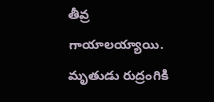తీవ్ర గాయాలయ్యాయి. మృతుడు రుద్రంగికి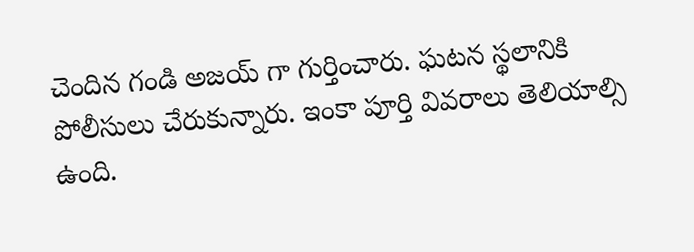చెందిన గండి అజయ్ గా గుర్తించారు. ఘటన స్థలానికి పోలీసులు చేరుకున్నారు. ఇంకా పూర్తి వివరాలు తెలియాల్సి ఉంది.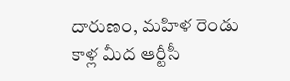దారుణం, మహిళ రెండు కాళ్ల మీద ఆర్టీసీ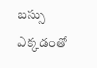బస్సు ఎక్కడంతో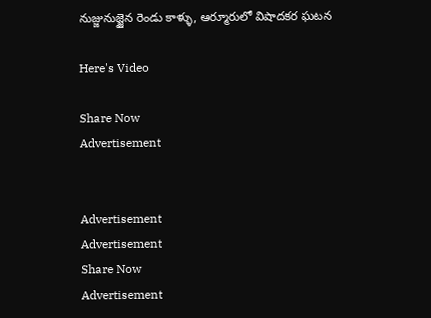నుజ్జునుజ్జైన రెండు కాళ్ళు, ఆర్మూరులో విషాదకర ఘటన

Here's Video

Share Now
Advertisement


Advertisement
Advertisement
Share Now
Advertisement